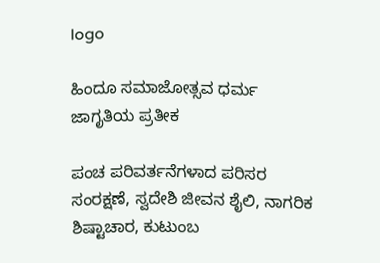logo

ಹಿಂದೂ ಸಮಾಜೋತ್ಸವ ಧರ್ಮ ಜಾಗೃತಿಯ ಪ್ರತೀಕ

ಪಂಚ ಪರಿವರ್ತನೆಗಳಾದ ಪರಿಸರ ಸಂರಕ್ಷಣೆ, ಸ್ವದೇಶಿ ಜೀವನ ಶೈಲಿ, ನಾಗರಿಕ ಶಿಷ್ಟಾಚಾರ, ಕುಟುಂಬ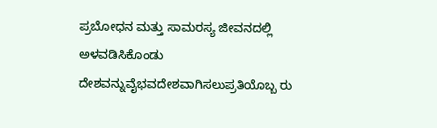ಪ್ರಬೋಧನ ಮತ್ತು ಸಾಮರಸ್ಯ ಜೀವನದಲ್ಲಿ ಅಳವಡಿಸಿಕೊಂಡು ದೇಶವನ್ನುವೈಭವದೇಶವಾಗಿಸಲುಪ್ರತಿಯೊಬ್ಬ ರು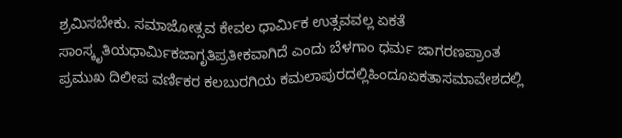ಶ್ರಮಿಸಬೇಕು. ಸಮಾಜೋತ್ಸವ ಕೇವಲ ಧಾರ್ಮಿಕ ಉತ್ಸವವಲ್ಲ ಏಕತೆ ಸಾಂಸ್ಕೃತಿಯಧಾರ್ಮಿಕಜಾಗೃತಿಪ್ರತೀಕವಾಗಿದೆ ಎಂದು ಬೆಳಗಾಂ ಧರ್ಮ ಜಾಗರಣಪ್ರಾಂತ ಪ್ರಮುಖ ದಿಲೀಪ ವರ್ಣಿಕರ ಕಲಬುರಗಿಯ ಕಮಲಾಪುರದಲ್ಲಿಹಿಂದೂಏಕತಾಸಮಾವೇಶದಲ್ಲಿ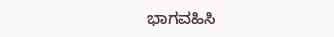ಭಾಗವಹಿಸಿ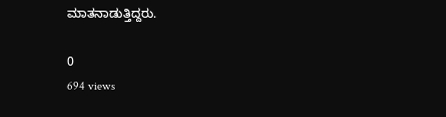ಮಾತನಾಡುತ್ತಿದ್ದರು.

0
694 views